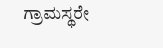ಗ್ರಾಮಸ್ಥರೇ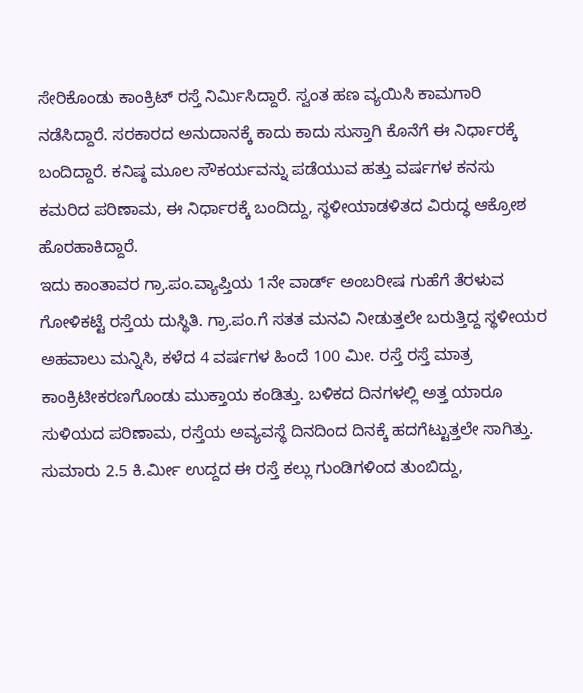ಸೇರಿಕೊಂಡು ಕಾಂಕ್ರಿಟ್ ರಸ್ತೆ ನಿರ್ಮಿಸಿದ್ದಾರೆ. ಸ್ವಂತ ಹಣ ವ್ಯಯಿಸಿ ಕಾಮಗಾರಿ ನಡೆಸಿದ್ದಾರೆ. ಸರಕಾರದ ಅನುದಾನಕ್ಕೆ ಕಾದು ಕಾದು ಸುಸ್ತಾಗಿ ಕೊನೆಗೆ ಈ ನಿರ್ಧಾರಕ್ಕೆ ಬಂದಿದ್ದಾರೆ. ಕನಿಷ್ಠ ಮೂಲ ಸೌಕರ್ಯವನ್ನು ಪಡೆಯುವ ಹತ್ತು ವರ್ಷಗಳ ಕನಸು ಕಮರಿದ ಪರಿಣಾಮ, ಈ ನಿರ್ಧಾರಕ್ಕೆ ಬಂದಿದ್ದು, ಸ್ಥಳೀಯಾಡಳಿತದ ವಿರುದ್ಧ ಆಕ್ರೋಶ ಹೊರಹಾಕಿದ್ದಾರೆ.
ಇದು ಕಾಂತಾವರ ಗ್ರಾ.ಪಂ.ವ್ಯಾಪ್ತಿಯ 1ನೇ ವಾರ್ಡ್ ಅಂಬರೀಷ ಗುಹೆಗೆ ತೆರಳುವ ಗೋಳಿಕಟ್ಟೆ ರಸ್ತೆಯ ದುಸ್ಥಿತಿ. ಗ್ರಾ.ಪಂ.ಗೆ ಸತತ ಮನವಿ ನೀಡುತ್ತಲೇ ಬರುತ್ತಿದ್ದ ಸ್ಥಳೀಯರ ಅಹವಾಲು ಮನ್ನಿಸಿ, ಕಳೆದ 4 ವರ್ಷಗಳ ಹಿಂದೆ 100 ಮೀ. ರಸ್ತೆ ರಸ್ತೆ ಮಾತ್ರ ಕಾಂಕ್ರಿಟೀಕರಣಗೊಂಡು ಮುಕ್ತಾಯ ಕಂಡಿತ್ತು. ಬಳಿಕದ ದಿನಗಳಲ್ಲಿ ಅತ್ತ ಯಾರೂ ಸುಳಿಯದ ಪರಿಣಾಮ, ರಸ್ತೆಯ ಅವ್ಯವಸ್ಥೆ ದಿನದಿಂದ ದಿನಕ್ಕೆ ಹದಗೆಟ್ಟುತ್ತಲೇ ಸಾಗಿತ್ತು. ಸುಮಾರು 2.5 ಕಿ.ರ್ಮೀ ಉದ್ದದ ಈ ರಸ್ತೆ ಕಲ್ಲು ಗುಂಡಿಗಳಿಂದ ತುಂಬಿದ್ದು,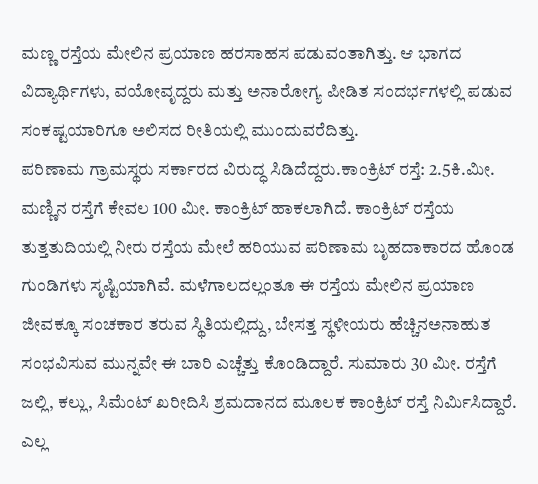ಮಣ್ಣ ರಸ್ತೆಯ ಮೇಲಿನ ಪ್ರಯಾಣ ಹರಸಾಹಸ ಪಡುವಂತಾಗಿತ್ತು. ಆ ಭಾಗದ ವಿದ್ಯಾರ್ಥಿಗಳು, ವಯೋವೃದ್ದರು ಮತ್ತು ಅನಾರೋಗ್ಯ ಪೀಡಿತ ಸಂದರ್ಭಗಳಲ್ಲಿ ಪಡುವ ಸಂಕಷ್ಟಯಾರಿಗೂ ಅಲಿಸದ ರೀತಿಯಲ್ಲಿ ಮುಂದುವರೆದಿತ್ತು.
ಪರಿಣಾಮ ಗ್ರಾಮಸ್ಥರು ಸರ್ಕಾರದ ವಿರುದ್ಧ ಸಿಡಿದೆದ್ದರು.ಕಾಂಕ್ರಿಟ್ ರಸ್ತೆ: 2.5ಕಿ.ಮೀ. ಮಣ್ಣಿನ ರಸ್ತೆಗೆ ಕೇವಲ 100 ಮೀ. ಕಾಂಕ್ರಿಟ್ ಹಾಕಲಾಗಿದೆ. ಕಾಂಕ್ರಿಟ್ ರಸ್ತೆಯ ತುತ್ತತುದಿಯಲ್ಲಿ ನೀರು ರಸ್ತೆಯ ಮೇಲೆ ಹರಿಯುವ ಪರಿಣಾಮ ಬೃಹದಾಕಾರದ ಹೊಂಡ ಗುಂಡಿಗಳು ಸೃಷ್ಟಿಯಾಗಿವೆ. ಮಳೆಗಾಲದಲ್ಲಂತೂ ಈ ರಸ್ತೆಯ ಮೇಲಿನ ಪ್ರಯಾಣ ಜೀವಕ್ಕೂ ಸಂಚಕಾರ ತರುವ ಸ್ಥಿತಿಯಲ್ಲಿದ್ದು, ಬೇಸತ್ತ ಸ್ಥಳೀಯರು ಹೆಚ್ಚಿನಅನಾಹುತ ಸಂಭವಿಸುವ ಮುನ್ನವೇ ಈ ಬಾರಿ ಎಚ್ಚೆತ್ತು ಕೊಂಡಿದ್ದಾರೆ. ಸುಮಾರು 30 ಮೀ. ರಸ್ತೆಗೆ ಜಲ್ಲಿ, ಕಲ್ಲು, ಸಿಮೆಂಟ್ ಖರೀದಿಸಿ ಶ್ರಮದಾನದ ಮೂಲಕ ಕಾಂಕ್ರಿಟ್ ರಸ್ತೆ ನಿರ್ಮಿಸಿದ್ದಾರೆ. ಎಲ್ಲ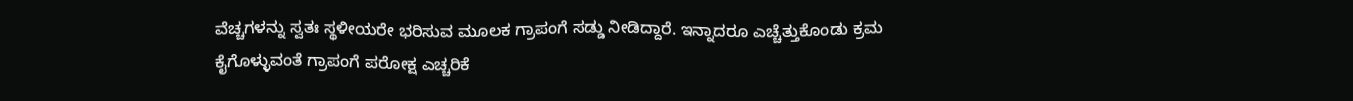ವೆಚ್ಚಗಳನ್ನು ಸ್ವತಃ ಸ್ಥಳೀಯರೇ ಭರಿಸುವ ಮೂಲಕ ಗ್ರಾಪಂಗೆ ಸಡ್ಡು ನೀಡಿದ್ದಾರೆ. ಇನ್ನಾದರೂ ಎಚ್ಚೆತ್ತುಕೊಂಡು ಕ್ರಮ ಕೈಗೊಳ್ಳುವಂತೆ ಗ್ರಾಪಂಗೆ ಪರೋಕ್ಷ ಎಚ್ಚರಿಕೆ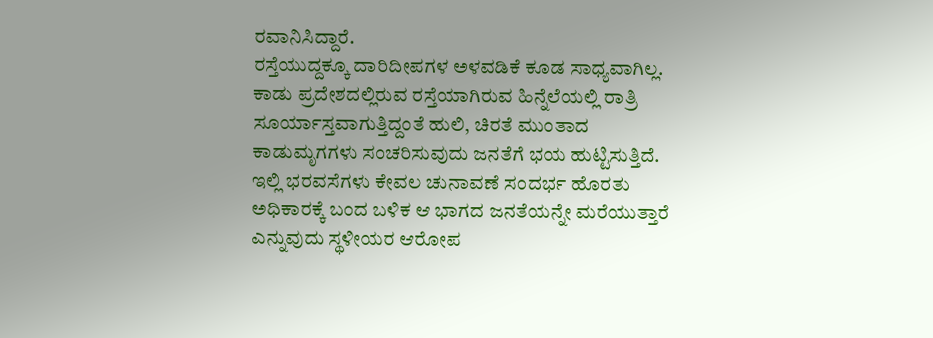ರವಾನಿಸಿದ್ದಾರೆ.
ರಸ್ತೆಯುದ್ದಕ್ಕೂ ದಾರಿದೀಪಗಳ ಅಳವಡಿಕೆ ಕೂಡ ಸಾಧ್ಯವಾಗಿಲ್ಲ. ಕಾಡು ಪ್ರದೇಶದಲ್ಲಿರುವ ರಸ್ತೆಯಾಗಿರುವ ಹಿನ್ನೆಲೆಯಲ್ಲಿ ರಾತ್ರಿ ಸೂರ್ಯಾಸ್ತವಾಗುತ್ತಿದ್ದಂತೆ ಹುಲಿ, ಚಿರತೆ ಮುಂತಾದ ಕಾಡುಮೃಗಗಳು ಸಂಚರಿಸುವುದು ಜನತೆಗೆ ಭಯ ಹುಟ್ಟಿಸುತ್ತಿದೆ. ಇಲ್ಲಿ ಭರವಸೆಗಳು ಕೇವಲ ಚುನಾವಣೆ ಸಂದರ್ಭ ಹೊರತು ಅಧಿಕಾರಕ್ಕೆ ಬಂದ ಬಳಿಕ ಆ ಭಾಗದ ಜನತೆಯನ್ನೇ ಮರೆಯುತ್ತಾರೆ ಎನ್ನುವುದು ಸ್ಥಳೀಯರ ಆರೋಪ